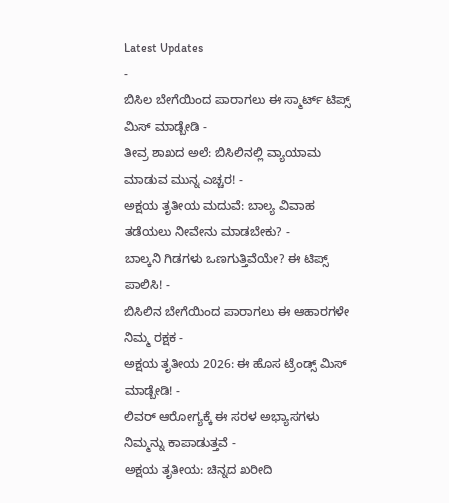Latest Updates
-
ಬಿಸಿಲ ಬೇಗೆಯಿಂದ ಪಾರಾಗಲು ಈ ಸ್ಮಾರ್ಟ್ ಟಿಪ್ಸ್ ಮಿಸ್ ಮಾಡ್ಬೇಡಿ -
ತೀವ್ರ ಶಾಖದ ಅಲೆ: ಬಿಸಿಲಿನಲ್ಲಿ ವ್ಯಾಯಾಮ ಮಾಡುವ ಮುನ್ನ ಎಚ್ಚರ! -
ಅಕ್ಷಯ ತೃತೀಯ ಮದುವೆ: ಬಾಲ್ಯ ವಿವಾಹ ತಡೆಯಲು ನೀವೇನು ಮಾಡಬೇಕು? -
ಬಾಲ್ಕನಿ ಗಿಡಗಳು ಒಣಗುತ್ತಿವೆಯೇ? ಈ ಟಿಪ್ಸ್ ಪಾಲಿಸಿ! -
ಬಿಸಿಲಿನ ಬೇಗೆಯಿಂದ ಪಾರಾಗಲು ಈ ಆಹಾರಗಳೇ ನಿಮ್ಮ ರಕ್ಷಕ -
ಅಕ್ಷಯ ತೃತೀಯ 2026: ಈ ಹೊಸ ಟ್ರೆಂಡ್ಸ್ ಮಿಸ್ ಮಾಡ್ಬೇಡಿ! -
ಲಿವರ್ ಆರೋಗ್ಯಕ್ಕೆ ಈ ಸರಳ ಅಭ್ಯಾಸಗಳು ನಿಮ್ಮನ್ನು ಕಾಪಾಡುತ್ತವೆ -
ಅಕ್ಷಯ ತೃತೀಯ: ಚಿನ್ನದ ಖರೀದಿ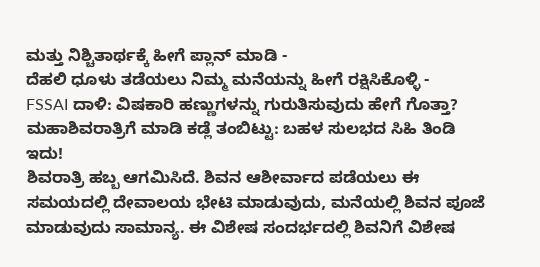ಮತ್ತು ನಿಶ್ಚಿತಾರ್ಥಕ್ಕೆ ಹೀಗೆ ಪ್ಲಾನ್ ಮಾಡಿ -
ದೆಹಲಿ ಧೂಳು ತಡೆಯಲು ನಿಮ್ಮ ಮನೆಯನ್ನು ಹೀಗೆ ರಕ್ಷಿಸಿಕೊಳ್ಳಿ -
FSSAI ದಾಳಿ: ವಿಷಕಾರಿ ಹಣ್ಣುಗಳನ್ನು ಗುರುತಿಸುವುದು ಹೇಗೆ ಗೊತ್ತಾ?
ಮಹಾಶಿವರಾತ್ರಿಗೆ ಮಾಡಿ ಕಡ್ಲೆ ತಂಬಿಟ್ಟು: ಬಹಳ ಸುಲಭದ ಸಿಹಿ ತಿಂಡಿ ಇದು!
ಶಿವರಾತ್ರಿ ಹಬ್ಬ ಆಗಮಿಸಿದೆ. ಶಿವನ ಆಶೀರ್ವಾದ ಪಡೆಯಲು ಈ ಸಮಯದಲ್ಲಿ ದೇವಾಲಯ ಭೇಟಿ ಮಾಡುವುದು, ಮನೆಯಲ್ಲಿ ಶಿವನ ಪೂಜೆ ಮಾಡುವುದು ಸಾಮಾನ್ಯ. ಈ ವಿಶೇಷ ಸಂದರ್ಭದಲ್ಲಿ ಶಿವನಿಗೆ ವಿಶೇಷ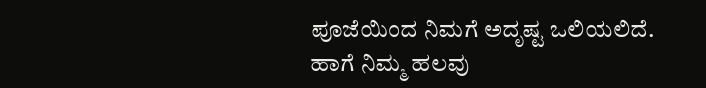ಪೂಜೆಯಿಂದ ನಿಮಗೆ ಅದೃಷ್ಟ ಒಲಿಯಲಿದೆ. ಹಾಗೆ ನಿಮ್ಮ ಹಲವು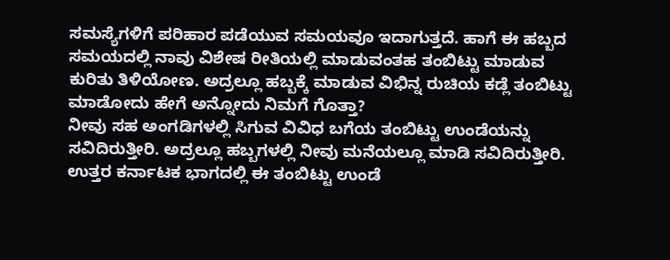ಸಮಸ್ಯೆಗಳಿಗೆ ಪರಿಹಾರ ಪಡೆಯುವ ಸಮಯವೂ ಇದಾಗುತ್ತದೆ. ಹಾಗೆ ಈ ಹಬ್ಬದ ಸಮಯದಲ್ಲಿ ನಾವು ವಿಶೇಷ ರೀತಿಯಲ್ಲಿ ಮಾಡುವಂತಹ ತಂಬಿಟ್ಟು ಮಾಡುವ ಕುರಿತು ತಿಳಿಯೋಣ. ಅದ್ರಲ್ಲೂ ಹಬ್ಬಕ್ಕೆ ಮಾಡುವ ವಿಭಿನ್ನ ರುಚಿಯ ಕಡ್ಲೆ ತಂಬಿಟ್ಟು ಮಾಡೋದು ಹೇಗೆ ಅನ್ನೋದು ನಿಮಗೆ ಗೊತ್ತಾ?
ನೀವು ಸಹ ಅಂಗಡಿಗಳಲ್ಲಿ ಸಿಗುವ ವಿವಿಧ ಬಗೆಯ ತಂಬಿಟ್ಟು ಉಂಡೆಯನ್ನು ಸವಿದಿರುತ್ತೀರಿ. ಅದ್ರಲ್ಲೂ ಹಬ್ಬಗಳಲ್ಲಿ ನೀವು ಮನೆಯಲ್ಲೂ ಮಾಡಿ ಸವಿದಿರುತ್ತೀರಿ. ಉತ್ತರ ಕರ್ನಾಟಕ ಭಾಗದಲ್ಲಿ ಈ ತಂಬಿಟ್ಟು ಉಂಡೆ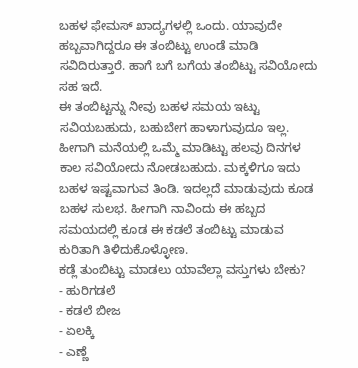ಬಹಳ ಫೇಮಸ್ ಖಾದ್ಯಗಳಲ್ಲಿ ಒಂದು. ಯಾವುದೇ ಹಬ್ಬವಾಗಿದ್ದರೂ ಈ ತಂಬಿಟ್ಟು ಉಂಡೆ ಮಾಡಿ ಸವಿದಿರುತ್ತಾರೆ. ಹಾಗೆ ಬಗೆ ಬಗೆಯ ತಂಬಿಟ್ಟು ಸವಿಯೋದು ಸಹ ಇದೆ.
ಈ ತಂಬಿಟ್ಟನ್ನು ನೀವು ಬಹಳ ಸಮಯ ಇಟ್ಟು ಸವಿಯಬಹುದು, ಬಹುಬೇಗ ಹಾಳಾಗುವುದೂ ಇಲ್ಲ. ಹೀಗಾಗಿ ಮನೆಯಲ್ಲಿ ಒಮ್ಮೆ ಮಾಡಿಟ್ಟು ಹಲವು ದಿನಗಳ ಕಾಲ ಸವಿಯೋದು ನೋಡಬಹುದು. ಮಕ್ಕಳಿಗೂ ಇದು ಬಹಳ ಇಷ್ಟವಾಗುವ ತಿಂಡಿ. ಇದಲ್ಲದೆ ಮಾಡುವುದು ಕೂಡ ಬಹಳ ಸುಲಭ. ಹೀಗಾಗಿ ನಾವಿಂದು ಈ ಹಬ್ಬದ ಸಮಯದಲ್ಲಿ ಕೂಡ ಈ ಕಡಲೆ ತಂಬಿಟ್ಟು ಮಾಡುವ ಕುರಿತಾಗಿ ತಿಳಿದುಕೊಳ್ಳೋಣ.
ಕಡ್ಲೆ ತುಂಬಿಟ್ಟು ಮಾಡಲು ಯಾವೆಲ್ಲಾ ವಸ್ತುಗಳು ಬೇಕು?
- ಹುರಿಗಡಲೆ
- ಕಡಲೆ ಬೀಜ
- ಏಲಕ್ಕಿ
- ಎಣ್ಣೆ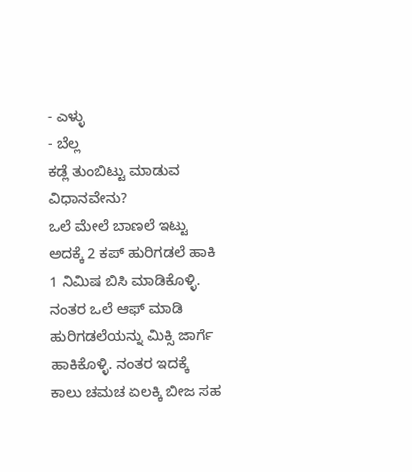- ಎಳ್ಳು
- ಬೆಲ್ಲ
ಕಡ್ಲೆ ತುಂಬಿಟ್ಟು ಮಾಡುವ ವಿಧಾನವೇನು?
ಒಲೆ ಮೇಲೆ ಬಾಣಲೆ ಇಟ್ಟು ಅದಕ್ಕೆ 2 ಕಪ್ ಹುರಿಗಡಲೆ ಹಾಕಿ 1 ನಿಮಿಷ ಬಿಸಿ ಮಾಡಿಕೊಳ್ಳಿ. ನಂತರ ಒಲೆ ಆಫ್ ಮಾಡಿ ಹುರಿಗಡಲೆಯನ್ನು ಮಿಕ್ಸಿ ಜಾರ್ಗೆ ಹಾಕಿಕೊಳ್ಳಿ. ನಂತರ ಇದಕ್ಕೆ ಕಾಲು ಚಮಚ ಏಲಕ್ಕಿ ಬೀಜ ಸಹ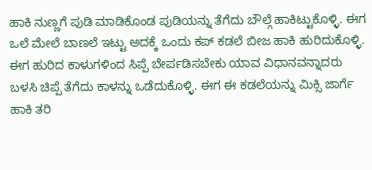ಹಾಕಿ ನುಣ್ಣಗೆ ಪುಡಿ ಮಾಡಿಕೊಂಡ ಪುಡಿಯನ್ನು ತೆಗೆದು ಬೌಲ್ಗೆ ಹಾಕಿಟ್ಟುಕೊಳ್ಳಿ. ಈಗ ಒಲೆ ಮೇಲೆ ಬಾಣಲೆ ಇಟ್ಟು ಅದಕ್ಕೆ ಒಂದು ಕಪ್ ಕಡಲೆ ಬೀಜ ಹಾಕಿ ಹುರಿದುಕೊಳ್ಳಿ.
ಈಗ ಹುರಿದ ಕಾಳುಗಳಿಂದ ಸಿಪ್ಪೆ ಬೇರ್ಪಡಿಸಬೇಕು ಯಾವ ವಿಧಾನವನ್ನಾದರು ಬಳಸಿ ಚಿಪ್ಪೆ ತೆಗೆದು ಕಾಳನ್ನು ಒಡೆದುಕೊಳ್ಳಿ. ಈಗ ಈ ಕಡಲೆಯನ್ನು ಮಿಕ್ಸಿ ಜಾರ್ಗೆ ಹಾಕಿ ತರಿ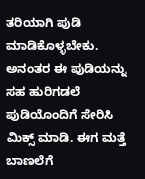ತರಿಯಾಗಿ ಪುಡಿ ಮಾಡಿಕೊಳ್ಳಬೇಕು. ಅನಂತರ ಈ ಪುಡಿಯನ್ನು ಸಹ ಹುರಿಗಡಲೆ ಪುಡಿಯೊಂದಿಗೆ ಸೇರಿಸಿ ಮಿಕ್ಸ್ ಮಾಡಿ. ಈಗ ಮತ್ತೆ ಬಾಣಲೆಗೆ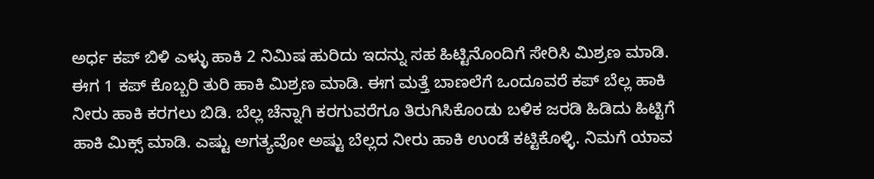ಅರ್ಧ ಕಪ್ ಬಿಳಿ ಎಳ್ಳು ಹಾಕಿ 2 ನಿಮಿಷ ಹುರಿದು ಇದನ್ನು ಸಹ ಹಿಟ್ಟಿನೊಂದಿಗೆ ಸೇರಿಸಿ ಮಿಶ್ರಣ ಮಾಡಿ.
ಈಗ 1 ಕಪ್ ಕೊಬ್ಬರಿ ತುರಿ ಹಾಕಿ ಮಿಶ್ರಣ ಮಾಡಿ. ಈಗ ಮತ್ತೆ ಬಾಣಲೆಗೆ ಒಂದೂವರೆ ಕಪ್ ಬೆಲ್ಲ ಹಾಕಿ ನೀರು ಹಾಕಿ ಕರಗಲು ಬಿಡಿ. ಬೆಲ್ಲ ಚೆನ್ನಾಗಿ ಕರಗುವರೆಗೂ ತಿರುಗಿಸಿಕೊಂಡು ಬಳಿಕ ಜರಡಿ ಹಿಡಿದು ಹಿಟ್ಟಿಗೆ ಹಾಕಿ ಮಿಕ್ಸ್ ಮಾಡಿ. ಎಷ್ಟು ಅಗತ್ಯವೋ ಅಷ್ಟು ಬೆಲ್ಲದ ನೀರು ಹಾಕಿ ಉಂಡೆ ಕಟ್ಟಿಕೊಳ್ಳಿ. ನಿಮಗೆ ಯಾವ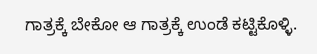ಗಾತ್ರಕ್ಕೆ ಬೇಕೋ ಆ ಗಾತ್ರಕ್ಕೆ ಉಂಡೆ ಕಟ್ಟಿಕೊಳ್ಳಿ.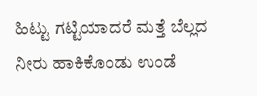ಹಿಟ್ಟು ಗಟ್ಟಿಯಾದರೆ ಮತ್ತೆ ಬೆಲ್ಲದ ನೀರು ಹಾಕಿಕೊಂಡು ಉಂಡೆ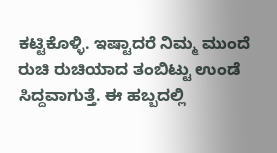ಕಟ್ಟಿಕೊಳ್ಳಿ. ಇಷ್ಟಾದರೆ ನಿಮ್ಮ ಮುಂದೆ ರುಚಿ ರುಚಿಯಾದ ತಂಬಿಟ್ಟು ಉಂಡೆ ಸಿದ್ದವಾಗುತ್ತೆ. ಈ ಹಬ್ಬದಲ್ಲಿ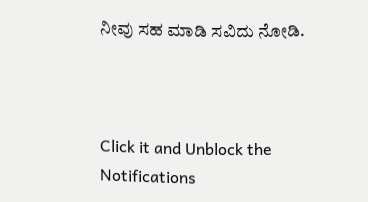ನೀವು ಸಹ ಮಾಡಿ ಸವಿದು ನೋಡಿ.



Click it and Unblock the Notifications